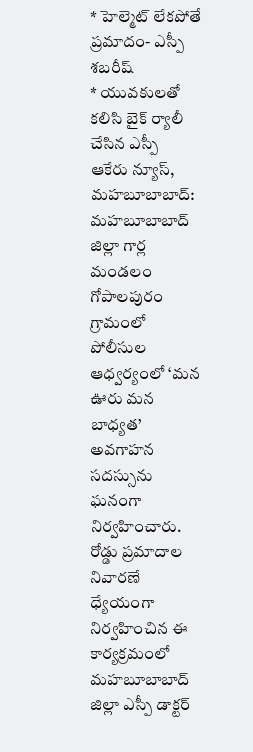* హెల్మెట్ లేకపోతే ప్రమాదం- ఎస్పీ శబరీష్
* యువకులతో కలిసి బైక్ ర్యాలీ చేసిన ఎస్పీ
ఆకేరు న్యూస్, మహబూబాబాద్:
మహబూబాబాద్ జిల్లా గార్ల మండలం గోపాలపురం గ్రామంలో పోలీసుల ఆధ్వర్యంలో ‘మన ఊరు మన బాధ్యత’ అవగాహన సదస్సును ఘనంగా నిర్వహించారు. రోడ్డు ప్రమాదాల నివారణే ధ్యేయంగా నిర్వహించిన ఈ కార్యక్రమంలో మహబూబాబాద్ జిల్లా ఎస్పీ డాక్టర్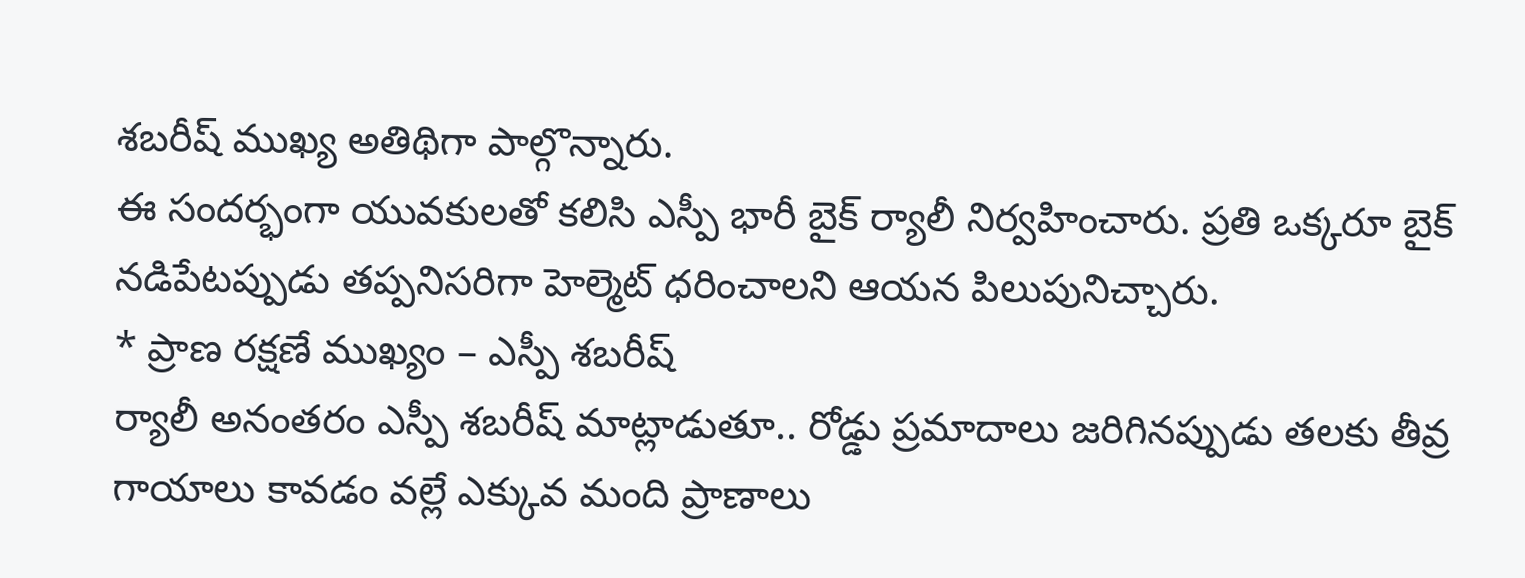శబరీష్ ముఖ్య అతిథిగా పాల్గొన్నారు.
ఈ సందర్భంగా యువకులతో కలిసి ఎస్పీ భారీ బైక్ ర్యాలీ నిర్వహించారు. ప్రతి ఒక్కరూ బైక్ నడిపేటప్పుడు తప్పనిసరిగా హెల్మెట్ ధరించాలని ఆయన పిలుపునిచ్చారు.
* ప్రాణ రక్షణే ముఖ్యం – ఎస్పీ శబరీష్
ర్యాలీ అనంతరం ఎస్పీ శబరీష్ మాట్లాడుతూ.. రోడ్డు ప్రమాదాలు జరిగినప్పుడు తలకు తీవ్ర గాయాలు కావడం వల్లే ఎక్కువ మంది ప్రాణాలు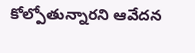కోల్పోతున్నారని ఆవేదన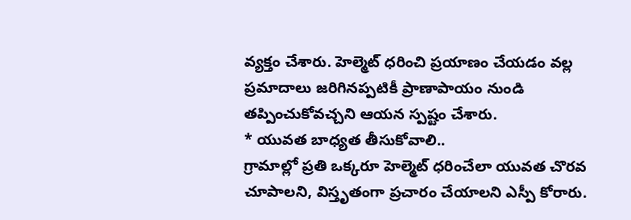వ్యక్తం చేశారు. హెల్మెట్ ధరించి ప్రయాణం చేయడం వల్ల ప్రమాదాలు జరిగినప్పటికీ ప్రాణాపాయం నుండి తప్పించుకోవచ్చని ఆయన స్పష్టం చేశారు.
* యువత బాధ్యత తీసుకోవాలి..
గ్రామాల్లో ప్రతి ఒక్కరూ హెల్మెట్ ధరించేలా యువత చొరవ చూపాలని, విస్తృతంగా ప్రచారం చేయాలని ఎస్పీ కోరారు.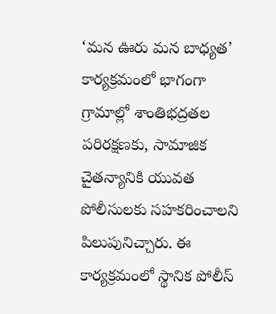‘మన ఊరు మన బాధ్యత’ కార్యక్రమంలో భాగంగా గ్రామాల్లో శాంతిభద్రతల పరిరక్షణకు, సామాజిక చైతన్యానికి యువత పోలీసులకు సహకరించాలని పిలుపునిచ్చారు. ఈ కార్యక్రమంలో స్థానిక పోలీస్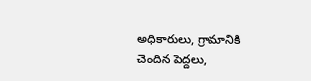అధికారులు, గ్రామానికి చెందిన పెద్దలు,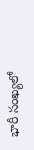భారీ సంఖ్యలో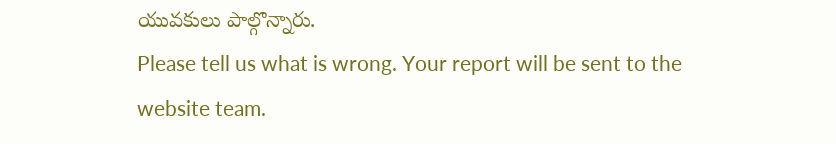యువకులు పాల్గొన్నారు.
Please tell us what is wrong. Your report will be sent to the website team.